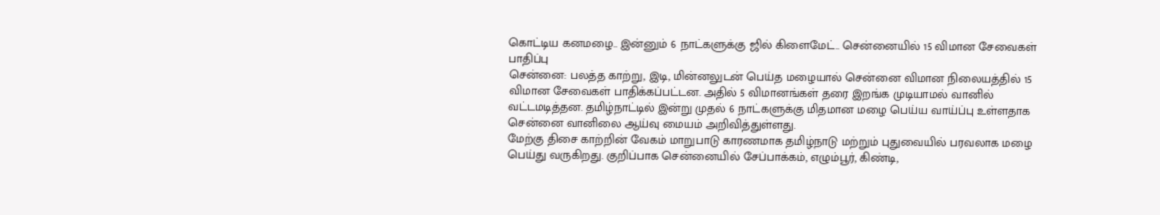கொட்டிய கனமழை.. இன்னும் 6 நாட்களுக்கு ஜில் கிளைமேட்.. சென்னையில் 15 விமான சேவைகள் பாதிப்பு
சென்னை: பலத்த காற்று, இடி, மின்னலுடன் பெய்த மழையால் சென்னை விமான நிலையத்தில் 15 விமான சேவைகள் பாதிக்கப்பட்டன. அதில் 5 விமானங்கள் தரை இறங்க முடியாமல் வானில் வட்டமடித்தன. தமிழ்நாட்டில் இன்று முதல் 6 நாட்களுக்கு மிதமான மழை பெய்ய வாய்ப்பு உள்ளதாக சென்னை வானிலை ஆய்வு மையம் அறிவித்துள்ளது.
மேற்கு திசை காற்றின் வேகம் மாறுபாடு காரணமாக தமிழ்நாடு மற்றும் புதுவையில் பரவலாக மழை பெய்து வருகிறது. குறிப்பாக சென்னையில் சேப்பாக்கம், எழும்பூர், கிண்டி,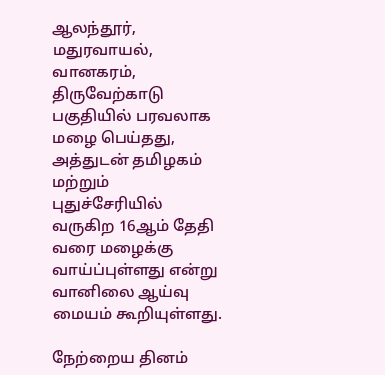ஆலந்தூர், மதுரவாயல், வானகரம், திருவேற்காடு பகுதியில் பரவலாக மழை பெய்தது, அத்துடன் தமிழகம் மற்றும் புதுச்சேரியில் வருகிற 16ஆம் தேதி வரை மழைக்கு வாய்ப்புள்ளது என்று வானிலை ஆய்வு மையம் கூறியுள்ளது.

நேற்றைய தினம்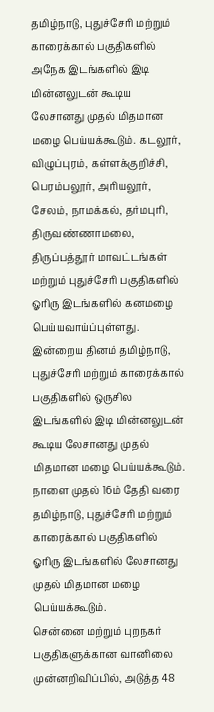தமிழ்நாடு, புதுச்சேரி மற்றும் காரைக்கால் பகுதிகளில் அநேக இடங்களில் இடி மின்னலுடன் கூடிய லேசானது முதல் மிதமான மழை பெய்யக்கூடும். கடலூர், விழுப்புரம், கள்ளக்குறிச்சி, பெரம்பலூர், அரியலூர், சேலம், நாமக்கல், தர்மபுரி, திருவண்ணாமலை, திருப்பத்தூர் மாவட்டங்கள் மற்றும் புதுச்சேரி பகுதிகளில் ஓரிரு இடங்களில் கனமழை பெய்யவாய்ப்புள்ளது.
இன்றைய தினம் தமிழ்நாடு, புதுச்சேரி மற்றும் காரைக்கால் பகுதிகளில் ஒருசில இடங்களில் இடி மின்னலுடன் கூடிய லேசானது முதல் மிதமான மழை பெய்யக்கூடும். நாளை முதல் 16ம் தேதி வரை தமிழ்நாடு, புதுச்சேரி மற்றும் காரைக்கால் பகுதிகளில் ஓரிரு இடங்களில் லேசானது முதல் மிதமான மழை பெய்யக்கூடும்.
சென்னை மற்றும் புறநகர் பகுதிகளுக்கான வானிலை முன்னறிவிப்பில், அடுத்த 48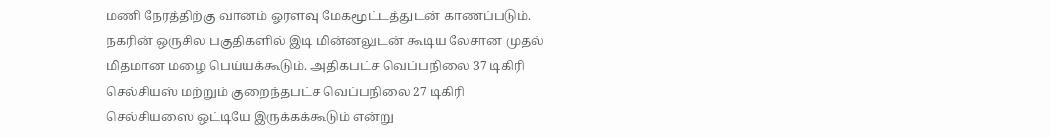மணி நேரத்திற்கு வானம் ஓரளவு மேகமூட்டத்துடன் காணப்படும். நகரின் ஒருசில பகுதிகளில் இடி மின்னலுடன் கூடிய லேசான முதல் மிதமான மழை பெய்யக்கூடும். அதிகபட்ச வெப்பநிலை 37 டிகிரி செல்சியஸ் மற்றும் குறைந்தபட்ச வெப்பநிலை 27 டிகிரி செல்சியஸை ஒட்டியே இருக்கக்கூடும் என்று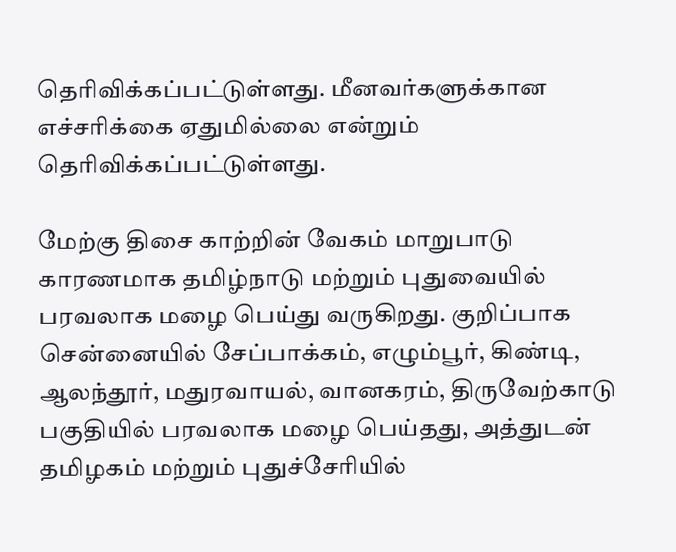தெரிவிக்கப்பட்டுள்ளது. மீனவர்களுக்கான எச்சரிக்கை ஏதுமில்லை என்றும் தெரிவிக்கப்பட்டுள்ளது.

மேற்கு திசை காற்றின் வேகம் மாறுபாடு காரணமாக தமிழ்நாடு மற்றும் புதுவையில் பரவலாக மழை பெய்து வருகிறது. குறிப்பாக சென்னையில் சேப்பாக்கம், எழும்பூர், கிண்டி, ஆலந்தூர், மதுரவாயல், வானகரம், திருவேற்காடு பகுதியில் பரவலாக மழை பெய்தது, அத்துடன் தமிழகம் மற்றும் புதுச்சேரியில்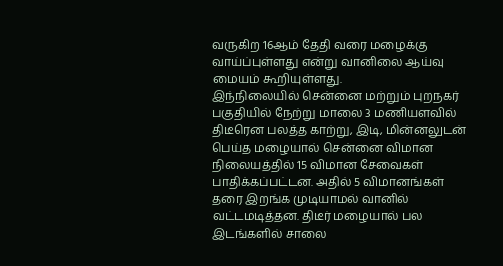வருகிற 16ஆம் தேதி வரை மழைக்கு வாய்ப்புள்ளது என்று வானிலை ஆய்வு மையம் கூறியுள்ளது.
இந்நிலையில் சென்னை மற்றும் புறநகர் பகுதியில் நேற்று மாலை 3 மணியளவில் திடீரென பலத்த காற்று, இடி, மின்னலுடன் பெய்த மழையால் சென்னை விமான நிலையத்தில் 15 விமான சேவைகள் பாதிக்கப்பட்டன. அதில் 5 விமானங்கள் தரை இறங்க முடியாமல் வானில் வட்டமடித்தன. திடீர் மழையால் பல இடங்களில் சாலை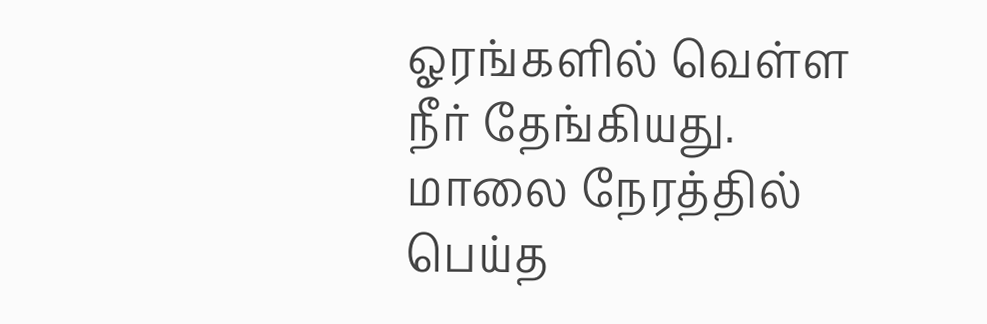ஓரங்களில் வெள்ள நீர் தேங்கியது. மாலை நேரத்தில் பெய்த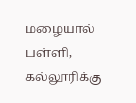மழையால் பள்ளி, கல்லூரிக்கு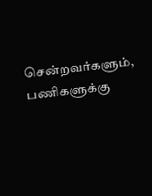சென்றவர்களும், பணிகளுக்கு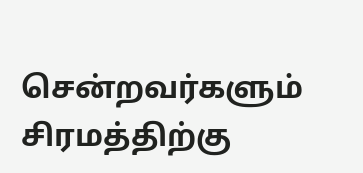சென்றவர்களும் சிரமத்திற்கு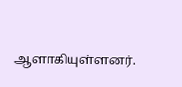ஆளாகியுள்ளனர்.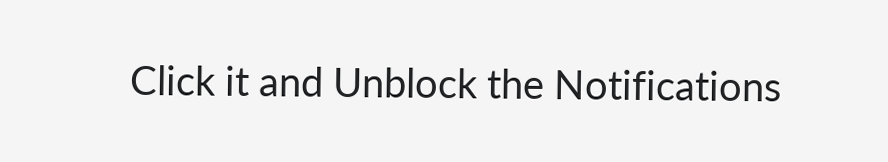Click it and Unblock the Notifications